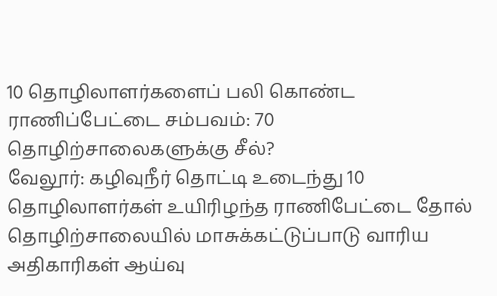10 தொழிலாளர்களைப் பலி கொண்ட ராணிப்பேட்டை சம்பவம்: 70 தொழிற்சாலைகளுக்கு சீல்?
வேலூர்: கழிவுநீர் தொட்டி உடைந்து 10 தொழிலாளர்கள் உயிரிழந்த ராணிபேட்டை தோல் தொழிற்சாலையில் மாசுக்கட்டுப்பாடு வாரிய அதிகாரிகள் ஆய்வு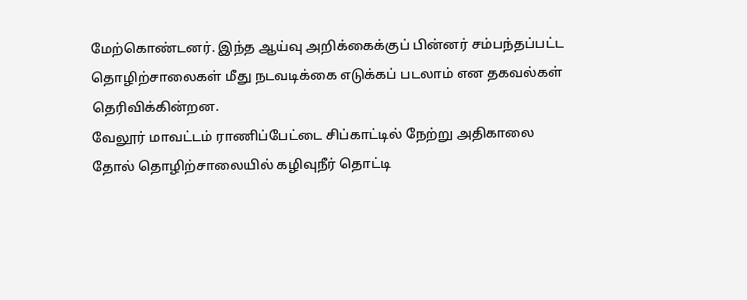மேற்கொண்டனர். இந்த ஆய்வு அறிக்கைக்குப் பின்னர் சம்பந்தப்பட்ட தொழிற்சாலைகள் மீது நடவடிக்கை எடுக்கப் படலாம் என தகவல்கள் தெரிவிக்கின்றன.
வேலூர் மாவட்டம் ராணிப்பேட்டை சிப்காட்டில் நேற்று அதிகாலை தோல் தொழிற்சாலையில் கழிவுநீர் தொட்டி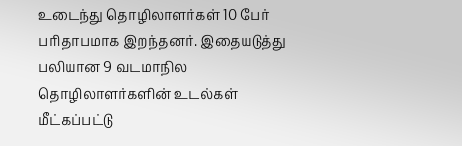உடைந்து தொழிலாளர்கள் 10 பேர் பரிதாபமாக இறந்தனர். இதையடுத்து பலியான 9 வடமாநில தொழிலாளர்களின் உடல்கள் மீட்கப்பட்டு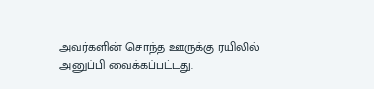அவர்களின் சொந்த ஊருக்கு ரயிலில் அனுப்பி வைக்கப்பட்டது.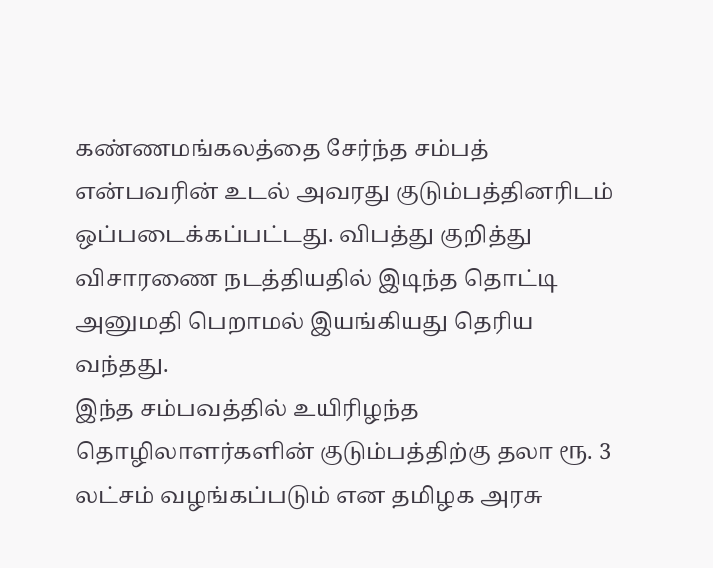கண்ணமங்கலத்தை சேர்ந்த சம்பத் என்பவரின் உடல் அவரது குடும்பத்தினரிடம் ஒப்படைக்கப்பட்டது. விபத்து குறித்து விசாரணை நடத்தியதில் இடிந்த தொட்டி அனுமதி பெறாமல் இயங்கியது தெரிய வந்தது.
இந்த சம்பவத்தில் உயிரிழந்த தொழிலாளர்களின் குடும்பத்திற்கு தலா ரூ. 3 லட்சம் வழங்கப்படும் என தமிழக அரசு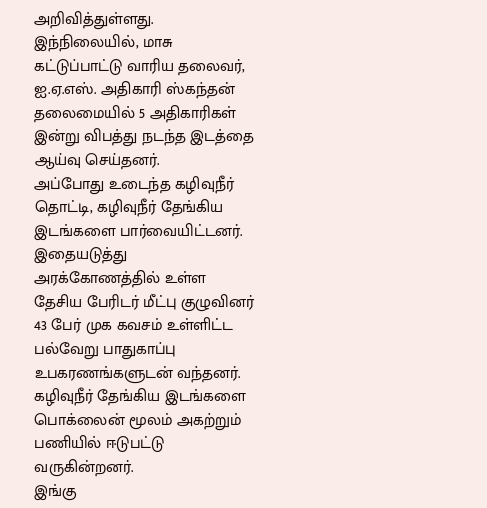அறிவித்துள்ளது.
இந்நிலையில், மாசு கட்டுப்பாட்டு வாரிய தலைவர், ஐ.ஏ.எஸ். அதிகாரி ஸ்கந்தன் தலைமையில் 5 அதிகாரிகள் இன்று விபத்து நடந்த இடத்தை ஆய்வு செய்தனர்.
அப்போது உடைந்த கழிவுநீர் தொட்டி, கழிவுநீர் தேங்கிய இடங்களை பார்வையிட்டனர். இதையடுத்து அரக்கோணத்தில் உள்ள தேசிய பேரிடர் மீட்பு குழுவினர் 43 பேர் முக கவசம் உள்ளிட்ட பல்வேறு பாதுகாப்பு உபகரணங்களுடன் வந்தனர். கழிவுநீர் தேங்கிய இடங்களை பொக்லைன் மூலம் அகற்றும் பணியில் ஈடுபட்டு வருகின்றனர்.
இங்கு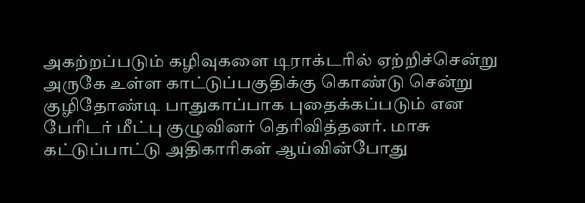அகற்றப்படும் கழிவுகளை டிராக்டரில் ஏற்றிச்சென்று அருகே உள்ள காட்டுப்பகுதிக்கு கொண்டு சென்று குழிதோண்டி பாதுகாப்பாக புதைக்கப்படும் என பேரிடர் மீட்பு குழுவினர் தெரிவித்தனர். மாசு கட்டுப்பாட்டு அதிகாரிகள் ஆய்வின்போது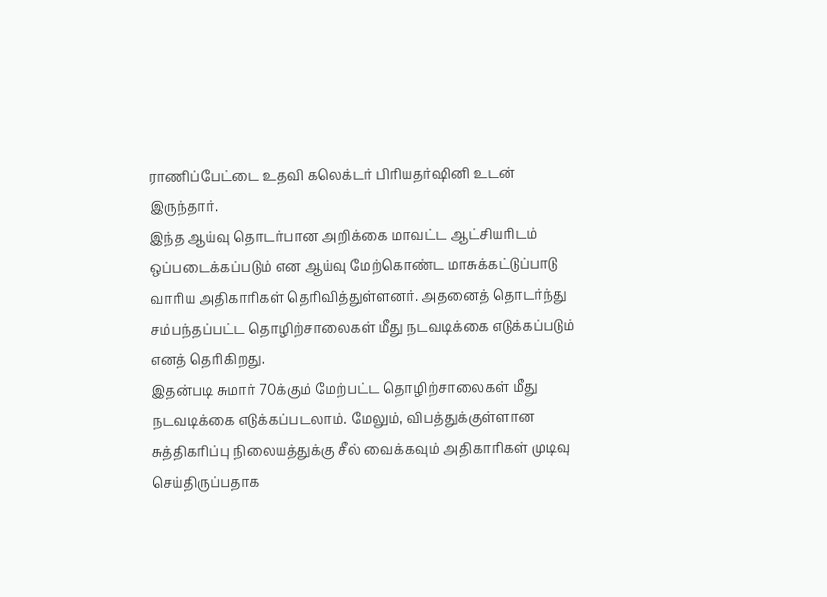ராணிப்பேட்டை உதவி கலெக்டர் பிரியதர்ஷினி உடன் இருந்தார்.
இந்த ஆய்வு தொடர்பான அறிக்கை மாவட்ட ஆட்சியரிடம் ஒப்படைக்கப்படும் என ஆய்வு மேற்கொண்ட மாசுக்கட்டுப்பாடு வாரிய அதிகாரிகள் தெரிவித்துள்ளனர். அதனைத் தொடர்ந்து சம்பந்தப்பட்ட தொழிற்சாலைகள் மீது நடவடிக்கை எடுக்கப்படும் எனத் தெரிகிறது.
இதன்படி சுமார் 70க்கும் மேற்பட்ட தொழிற்சாலைகள் மீது நடவடிக்கை எடுக்கப்படலாம். மேலும், விபத்துக்குள்ளான சுத்திகரிப்பு நிலையத்துக்கு சீல் வைக்கவும் அதிகாரிகள் முடிவு செய்திருப்பதாக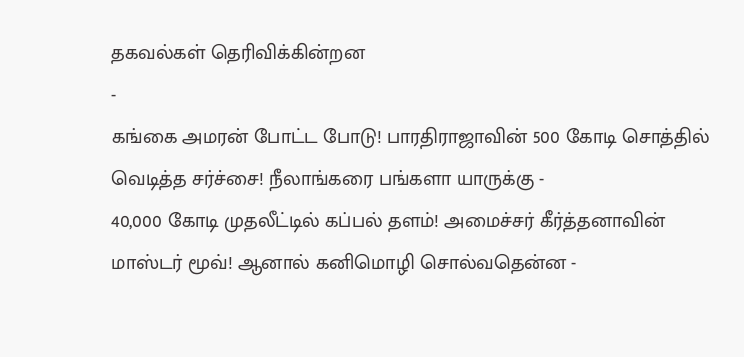தகவல்கள் தெரிவிக்கின்றன
-
கங்கை அமரன் போட்ட போடு! பாரதிராஜாவின் 500 கோடி சொத்தில் வெடித்த சர்ச்சை! நீலாங்கரை பங்களா யாருக்கு -
40,000 கோடி முதலீட்டில் கப்பல் தளம்! அமைச்சர் கீர்த்தனாவின் மாஸ்டர் மூவ்! ஆனால் கனிமொழி சொல்வதென்ன -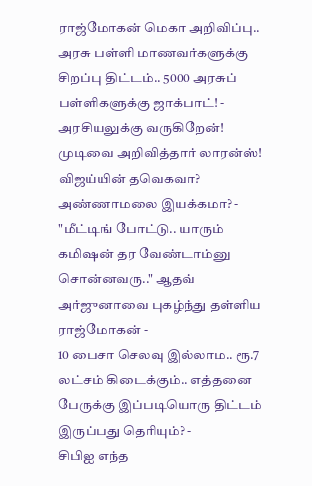ராஜ்மோகன் மெகா அறிவிப்பு.. அரசு பள்ளி மாணவர்களுக்கு சிறப்பு திட்டம்.. 5000 அரசுப் பள்ளிகளுக்கு ஜாக்பாட்! -
அரசியலுக்கு வருகிறேன்! முடிவை அறிவித்தார் லாரன்ஸ்! விஜய்யின் தவெகவா? அண்ணாமலை இயக்கமா? -
"மீட்டிங் போட்டு.. யாரும் கமிஷன் தர வேண்டாம்னு சொன்னவரு.." ஆதவ் அர்ஜுனாவை புகழ்ந்து தள்ளிய ராஜ்மோகன் -
10 பைசா செலவு இல்லாம.. ரூ.7 லட்சம் கிடைக்கும்.. எத்தனை பேருக்கு இப்படியொரு திட்டம் இருப்பது தெரியும்? -
சிபிஐ எந்த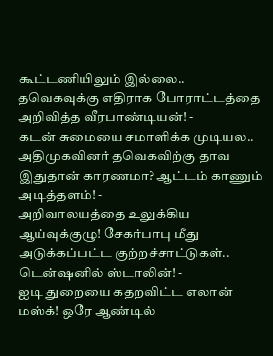கூட்டணியிலும் இல்லை.. தவெகவுக்கு எதிராக போராட்டத்தை அறிவித்த வீரபாண்டியன்! -
கடன் சுமையை சமாளிக்க முடியல.. அதிமுகவினர் தவெகவிற்கு தாவ இதுதான் காரணமா? ஆட்டம் காணும் அடித்தளம்! -
அறிவாலயத்தை உலுக்கிய ஆய்வுக்குழு! சேகர்பாபு மீது அடுக்கப்பட்ட குற்றச்சாட்டுகள்.. டென்ஷனில் ஸ்டாலின்! -
ஐடி துறையை கதறவிட்ட எலான் மஸ்க்! ஒரே ஆண்டில்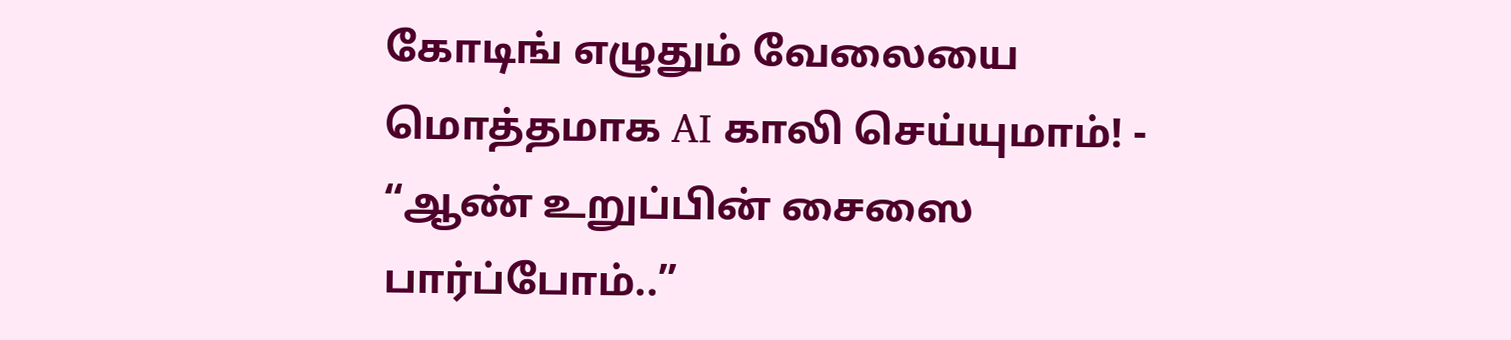கோடிங் எழுதும் வேலையை மொத்தமாக AI காலி செய்யுமாம்! -
“ஆண் உறுப்பின் சைஸை பார்ப்போம்..”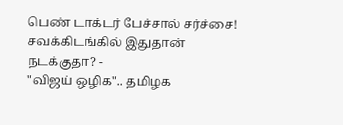பெண் டாக்டர் பேச்சால் சர்ச்சை! சவக்கிடங்கில் இதுதான் நடக்குதா? -
"விஜய் ஒழிக".. தமிழக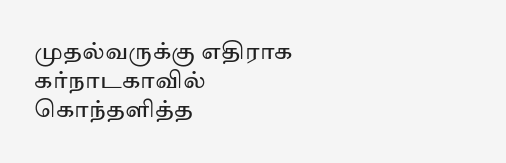முதல்வருக்கு எதிராக கர்நாடகாவில் கொந்தளித்த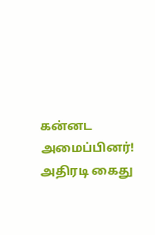கன்னட அமைப்பினர்! அதிரடி கைது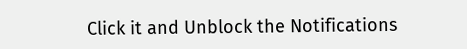Click it and Unblock the Notifications